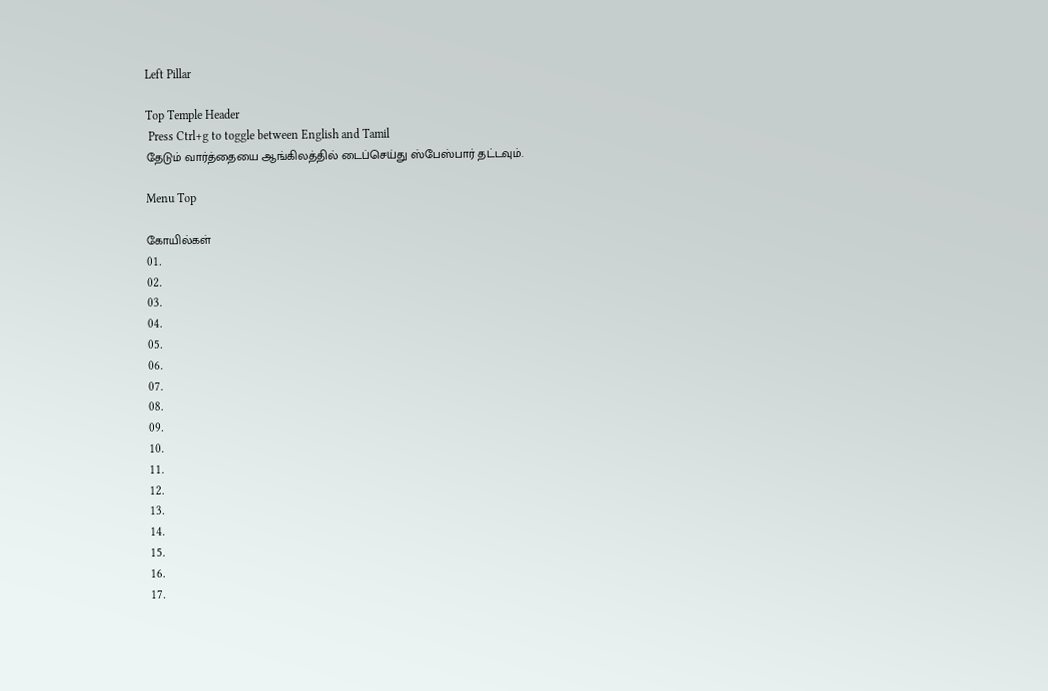Left Pillar

Top Temple Header
 Press Ctrl+g to toggle between English and Tamil
தேடும் வார்த்தையை ஆங்கிலத்தில் டைப்செய்து ஸ்பேஸ்பார் தட்டவும்.

Menu Top

கோயில்கள்
01.
02.
03.
04.
05.
06.
07.
08.
09.
10.
11.
12.
13.
14.
15.
16.
17.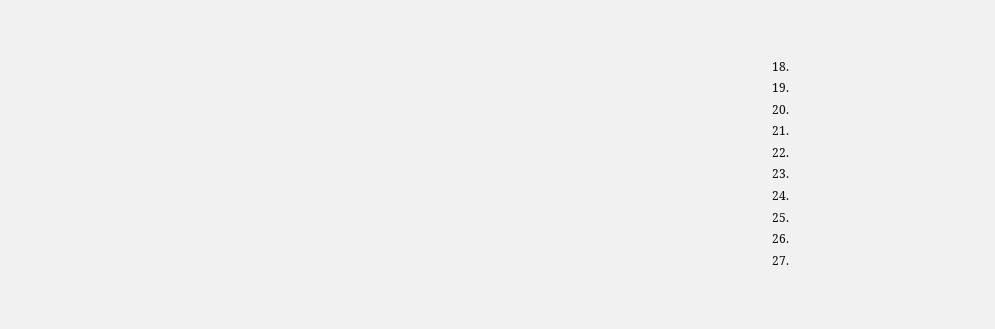18.
19.
20.
21.
22.
23.
24.
25.
26.
27.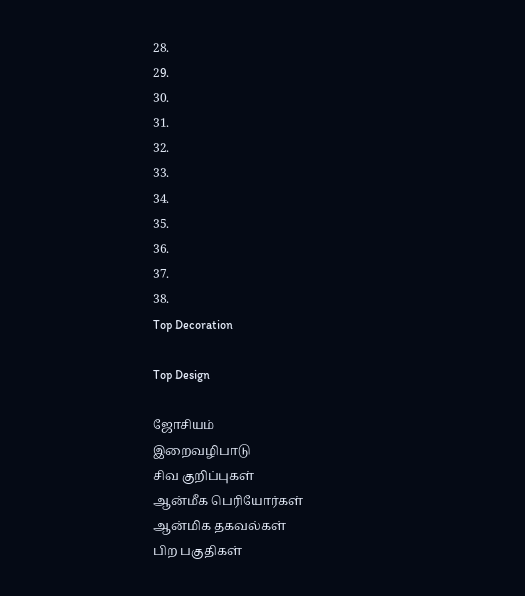28.
29.
30.
31.
32.
33.
34.
35.
36.
37.
38.
Top Decoration

Top Design

ஜோசியம்
இறைவழிபாடு
சிவ குறிப்புகள்
ஆன்மீக பெரியோர்கள்
ஆன்மிக தகவல்கள்
பிற பகுதிகள்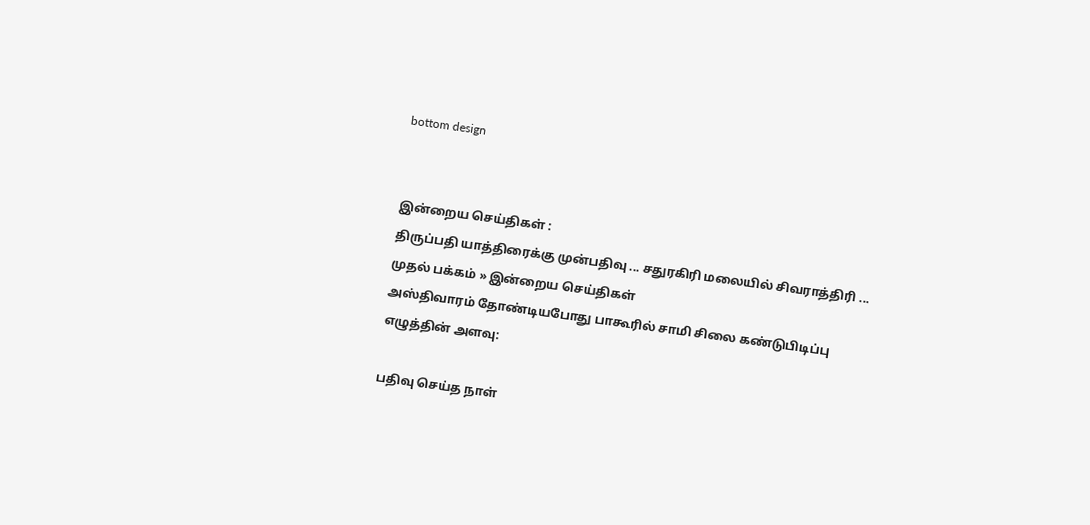bottom design


இன்றைய செய்திகள் :
திருப்பதி யாத்திரைக்கு முன்பதிவு ... சதுரகிரி மலையில் சிவராத்திரி ...
முதல் பக்கம் » இன்றைய செய்திகள்
அஸ்திவாரம் தோண்டியபோது பாகூரில் சாமி சிலை கண்டுபிடிப்பு
எழுத்தின் அளவு:

பதிவு செய்த நாள்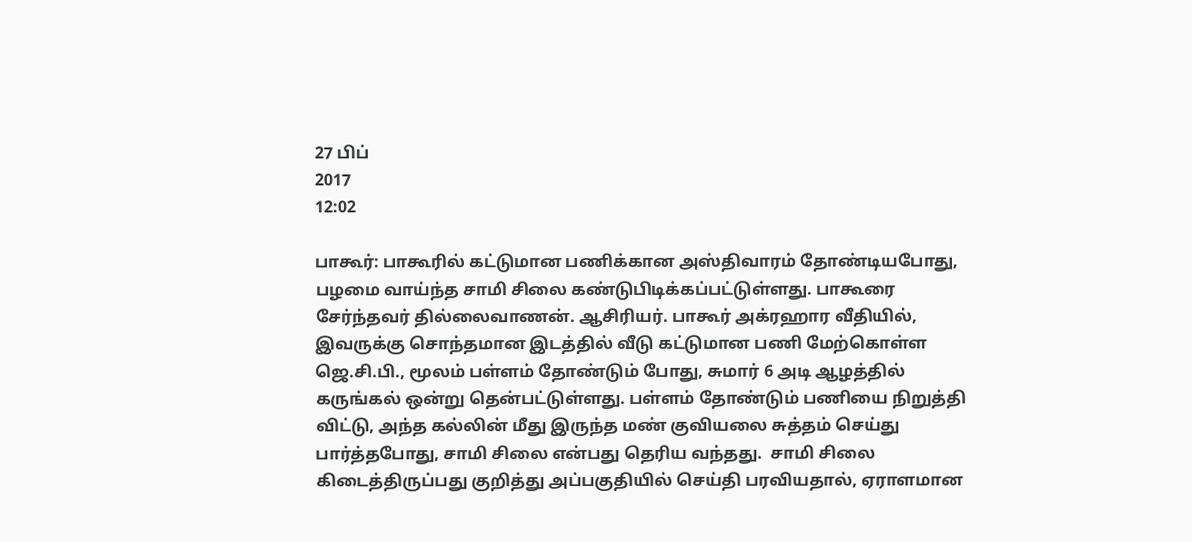27 பிப்
2017
12:02

பாகூர்: பாகூரில் கட்டுமான பணிக்கான அஸ்திவாரம் தோண்டியபோது, பழமை வாய்ந்த சாமி சிலை கண்டுபிடிக்கப்பட்டுள்ளது. பாகூரை சேர்ந்தவர் தில்லைவாணன். ஆசிரியர். பாகூர் அக்ரஹார வீதியில், இவருக்கு சொந்தமான இடத்தில் வீடு கட்டுமான பணி மேற்கொள்ள ஜெ.சி.பி., மூலம் பள்ளம் தோண்டும் போது, சுமார் 6 அடி ஆழத்தில் கருங்கல் ஒன்று தென்பட்டுள்ளது. பள்ளம் தோண்டும் பணியை நிறுத்தி விட்டு, அந்த கல்லின் மீது இருந்த மண் குவியலை சுத்தம் செய்து பார்த்தபோது, சாமி சிலை என்பது தெரிய வந்தது.  சாமி சிலை கிடைத்திருப்பது குறித்து அப்பகுதியில் செய்தி பரவியதால், ஏராளமான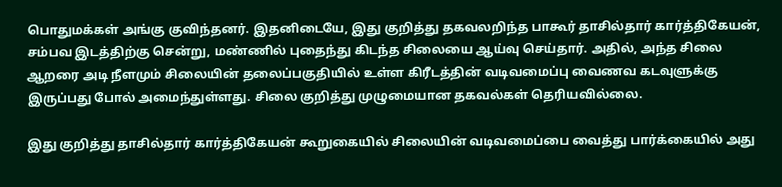பொதுமக்கள் அங்கு குவிந்தனர். இதனிடையே, இது குறித்து தகவலறிந்த பாகூர் தாசில்தார் கார்த்திகேயன், சம்பவ இடத்திற்கு சென்று, மண்ணில் புதைந்து கிடந்த சிலையை ஆய்வு செய்தார். அதில், அந்த சிலை ஆறரை அடி நீளமும் சிலையின் தலைப்பகுதியில் உள்ள கிரீடத்தின் வடிவமைப்பு வைணவ கடவுளுக்கு இருப்பது போல் அமைந்துள்ளது. சிலை குறித்து முழுமையான தகவல்கள் தெரியவில்லை.

இது குறித்து தாசில்தார் கார்த்திகேயன் கூறுகையில் சிலையின் வடிவமைப்பை வைத்து பார்க்கையில் அது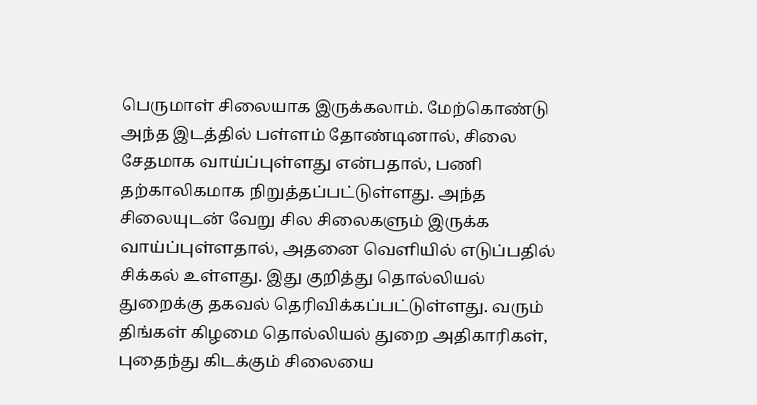பெருமாள் சிலையாக இருக்கலாம். மேற்கொண்டு அந்த இடத்தில் பள்ளம் தோண்டினால், சிலை சேதமாக வாய்ப்புள்ளது என்பதால், பணி தற்காலிகமாக நிறுத்தப்பட்டுள்ளது. அந்த சிலையுடன் வேறு சில சிலைகளும் இருக்க வாய்ப்புள்ளதால், அதனை வெளியில் எடுப்பதில் சிக்கல் உள்ளது. இது குறித்து தொல்லியல் துறைக்கு தகவல் தெரிவிக்கப்பட்டுள்ளது. வரும் திங்கள் கிழமை தொல்லியல் துறை அதிகாரிகள், புதைந்து கிடக்கும் சிலையை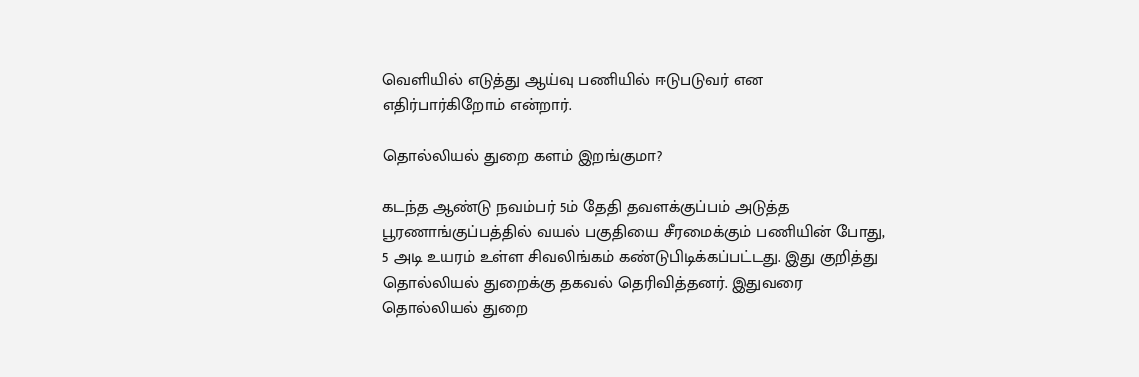வெளியில் எடுத்து ஆய்வு பணியில் ஈடுபடுவர் என எதிர்பார்கிறோம் என்றார்.

தொல்லியல் துறை களம் இறங்குமா?

கடந்த ஆண்டு நவம்பர் 5ம் தேதி தவளக்குப்பம் அடுத்த பூரணாங்குப்பத்தில் வயல் பகுதியை சீரமைக்கும் பணியின் போது, 5 அடி உயரம் உள்ள சிவலிங்கம் கண்டுபிடிக்கப்பட்டது. இது குறித்து தொல்லியல் துறைக்கு தகவல் தெரிவித்தனர். இதுவரை தொல்லியல் துறை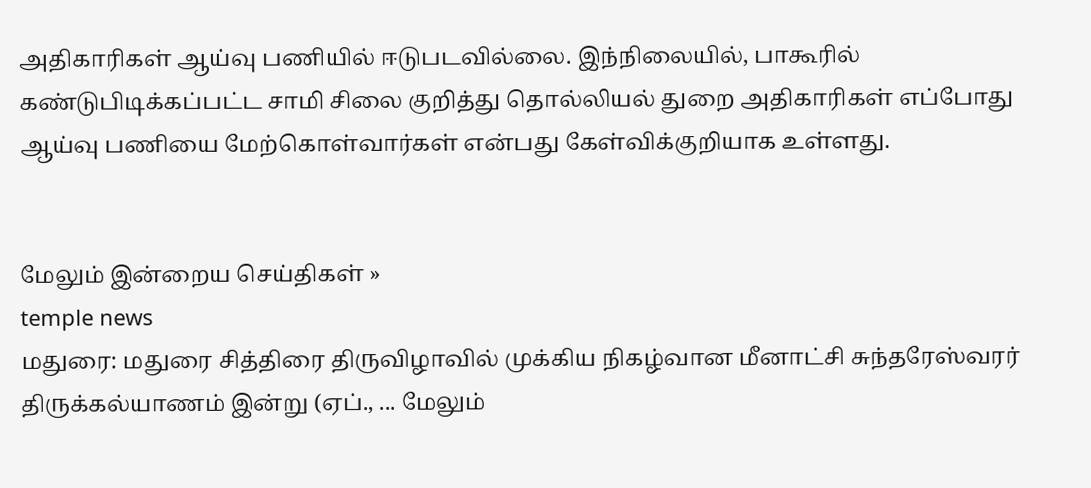அதிகாரிகள் ஆய்வு பணியில் ஈடுபடவில்லை. இந்நிலையில், பாகூரில் கண்டுபிடிக்கப்பட்ட சாமி சிலை குறித்து தொல்லியல் துறை அதிகாரிகள் எப்போது ஆய்வு பணியை மேற்கொள்வார்கள் என்பது கேள்விக்குறியாக உள்ளது.


மேலும் இன்றைய செய்திகள் »
temple news
மதுரை: மதுரை சித்திரை திருவிழாவில் முக்கிய நிகழ்வான மீனாட்சி சுந்தரேஸ்வரர் திருக்கல்யாணம் இன்று (ஏப்., ... மேலும்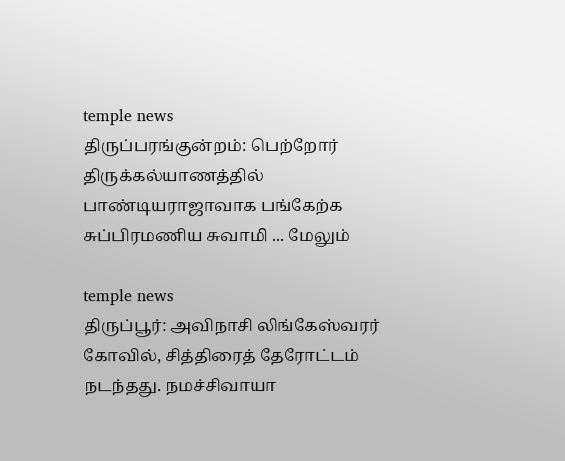temple news
திருப்பரங்குன்றம்: பெற்றோர் திருக்கல்யாணத்தில் பாண்டியராஜாவாக பங்கேற்க சுப்பிரமணிய சுவாமி ... மேலும்

temple news
திருப்பூர்: அவிநாசி லிங்கேஸ்வரர் கோவில், சித்திரைத் தேரோட்டம் நடந்தது. நமச்சிவாயா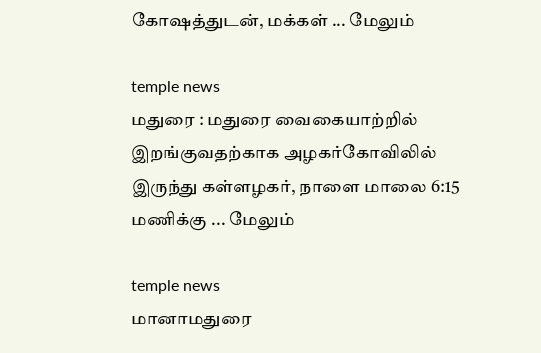கோஷத்துடன், மக்கள் ... மேலும்

temple news
மதுரை : மதுரை வைகையாற்றில் இறங்குவதற்காக அழகர்கோவிலில் இருந்து கள்ளழகர், நாளை மாலை 6:15 மணிக்கு ... மேலும்

temple news
மானாமதுரை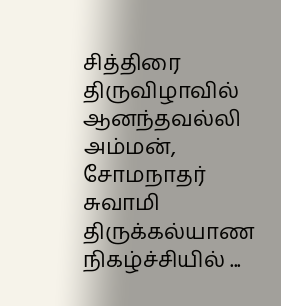சித்திரை திருவிழாவில் ஆனந்தவல்லி அம்மன், சோமநாதர் சுவாமி திருக்கல்யாண நிகழ்ச்சியில் ...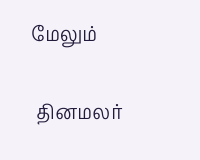மேலும்


 தினமலர்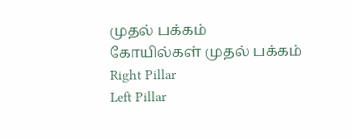முதல் பக்கம்   கோயில்கள் முதல் பக்கம்
Right Pillar
Left Pillar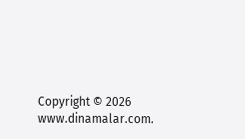Copyright © 2026 www.dinamalar.com.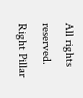All rights reserved.
Right Pillar